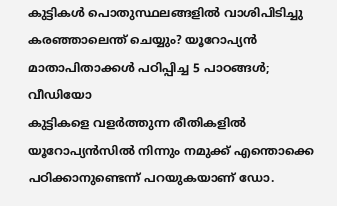കുട്ടികൾ പൊതുസ്ഥലങ്ങളിൽ വാശിപിടിച്ചു കരഞ്ഞാലെന്ത് ചെയ്യും? യൂറോപ്യൻ മാതാപിതാക്കൾ പഠിപ്പിച്ച 5 പാഠങ്ങൾ; വീഡിയോ
കുട്ടികളെ വളർത്തുന്ന രീതികളിൽ യൂറോപ്യൻസിൽ നിന്നും നമുക്ക് എന്തൊക്കെ പഠിക്കാനുണ്ടെന്ന് പറയുകയാണ് ഡോ.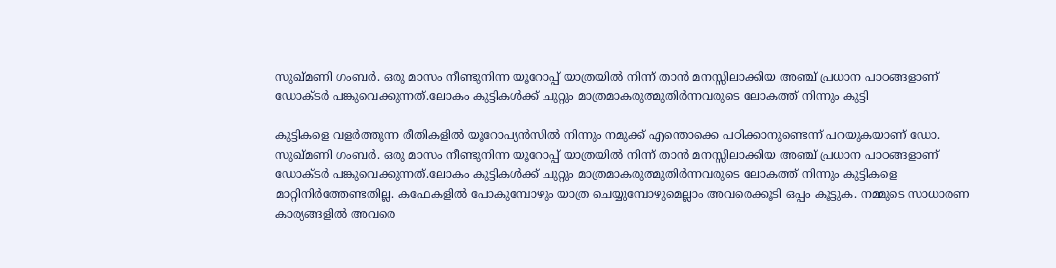സുഖ്മണി ഗംബർ. ഒരു മാസം നീണ്ടുനിന്ന യൂറോപ്പ് യാത്രയിൽ നിന്ന് താൻ മനസ്സിലാക്കിയ അഞ്ച് പ്രധാന പാഠങ്ങളാണ് ഡോക്ടർ പങ്കുവെക്കുന്നത്.ലോകം കുട്ടികൾക്ക് ചുറ്റും മാത്രമാകരുത്മുതിർന്നവരുടെ ലോകത്ത് നിന്നും കുട്ടി

കുട്ടികളെ വളർത്തുന്ന രീതികളിൽ യൂറോപ്യൻസിൽ നിന്നും നമുക്ക് എന്തൊക്കെ പഠിക്കാനുണ്ടെന്ന് പറയുകയാണ് ഡോ. സുഖ്മണി ഗംബർ. ഒരു മാസം നീണ്ടുനിന്ന യൂറോപ്പ് യാത്രയിൽ നിന്ന് താൻ മനസ്സിലാക്കിയ അഞ്ച് പ്രധാന പാഠങ്ങളാണ് ഡോക്ടർ പങ്കുവെക്കുന്നത്.ലോകം കുട്ടികൾക്ക് ചുറ്റും മാത്രമാകരുത്മുതിർന്നവരുടെ ലോകത്ത് നിന്നും കുട്ടികളെ മാറ്റിനിർത്തേണ്ടതില്ല. കഫേകളിൽ പോകുമ്പോഴും യാത്ര ചെയ്യുമ്പോഴുമെല്ലാം അവരെക്കൂടി ഒപ്പം കൂട്ടുക. നമ്മുടെ സാധാരണ കാര്യങ്ങളിൽ അവരെ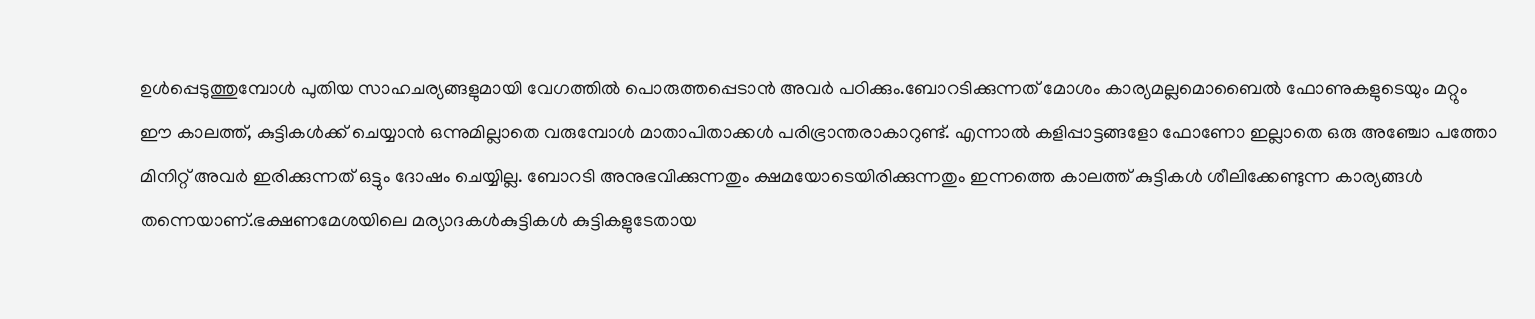ഉൾപ്പെടുത്തുമ്പോൾ പുതിയ സാഹചര്യങ്ങളുമായി വേഗത്തിൽ പൊരുത്തപ്പെടാൻ അവർ പഠിക്കും.ബോറടിക്കുന്നത് മോശം കാര്യമല്ലമൊബൈൽ ഫോണുകളുടെയും മറ്റും ഈ കാലത്ത്, കുട്ടികൾക്ക് ചെയ്യാൻ ഒന്നുമില്ലാതെ വരുമ്പോൾ മാതാപിതാക്കൾ പരിഭ്രാന്തരാകാറുണ്ട്. എന്നാൽ കളിപ്പാട്ടങ്ങളോ ഫോണോ ഇല്ലാതെ ഒരു അഞ്ചോ പത്തോ മിനിറ്റ് അവർ ഇരിക്കുന്നത് ഒട്ടും ദോഷം ചെയ്യില്ല. ബോറടി അനുഭവിക്കുന്നതും ക്ഷമയോടെയിരിക്കുന്നതും ഇന്നത്തെ കാലത്ത് കുട്ടികൾ ശീലിക്കേണ്ടുന്ന കാര്യങ്ങൾ തന്നെയാണ്.ഭക്ഷണമേശയിലെ മര്യാദകൾകുട്ടികൾ കുട്ടികളുടേതായ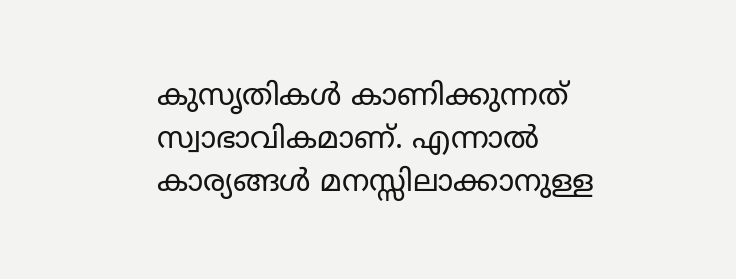കുസൃതികൾ കാണിക്കുന്നത് സ്വാഭാവികമാണ്. എന്നാൽ കാര്യങ്ങൾ മനസ്സിലാക്കാനുള്ള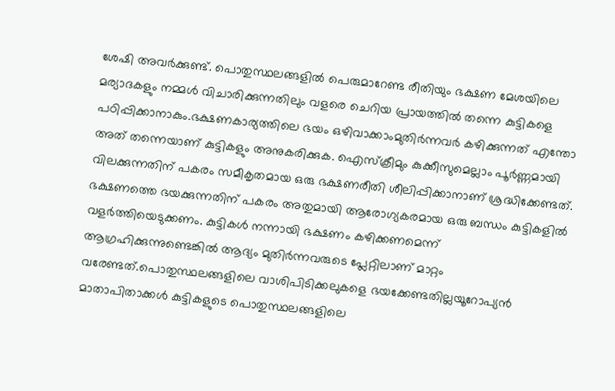ശേഷി അവർക്കുണ്ട്. പൊതുസ്ഥലങ്ങളിൽ പെരുമാറേണ്ട രീതിയും ഭക്ഷണ മേശയിലെ മര്യാദകളും നമ്മൾ വിചാരിക്കുന്നതിലും വളരെ ചെറിയ പ്രായത്തിൽ തന്നെ കുട്ടികളെ പഠിപ്പിക്കാനാകും.ഭക്ഷണകാര്യത്തിലെ ഭയം ഒഴിവാക്കാംമുതിർന്നവർ കഴിക്കുന്നത് എന്തോ അത് തന്നെയാണ് കുട്ടികളും അനുകരിക്കുക. ഐസ്ക്രീമും കുക്കീസുമെല്ലാം പൂർണ്ണമായി വിലക്കുന്നതിന് പകരം സമീകൃതമായ ഒരു ഭക്ഷണരീതി ശീലിപ്പിക്കാനാണ് ശ്രദ്ധിക്കേണ്ടത്. ഭക്ഷണത്തെ ഭയക്കുന്നതിന് പകരം അതുമായി ആരോഗ്യകരമായ ഒരു ബന്ധം കുട്ടികളിൽ വളർത്തിയെടുക്കണം. കുട്ടികൾ നന്നായി ഭക്ഷണം കഴിക്കണമെന്ന് ആഗ്രഹിക്കുന്നുണ്ടെങ്കിൽ ആദ്യം മുതിർന്നവരുടെ പ്ലേറ്റിലാണ് മാറ്റം വരേണ്ടത്.പൊതുസ്ഥലങ്ങളിലെ വാശിപിടിക്കലുകളെ ഭയക്കേണ്ടതില്ലയൂറോപ്യൻ മാതാപിതാക്കൾ കുട്ടികളുടെ പൊതുസ്ഥലങ്ങളിലെ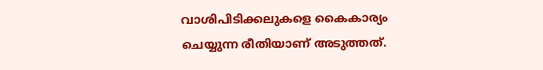വാശിപിടിക്കലുകളെ കൈകാര്യം ചെയ്യുന്ന രീതിയാണ് അടുത്തത്.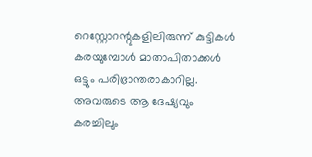റെസ്റ്റോറന്റുകളിലിരുന്ന് കുട്ടികൾ കരയുമ്പോൾ മാതാപിതാക്കൾ ഒട്ടും പരിഭ്രാന്തരാകാറില്ല. അവരുടെ ആ ദേഷ്യവും കരച്ചിലും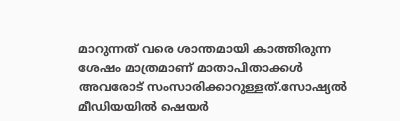മാറുന്നത് വരെ ശാന്തമായി കാത്തിരുന്ന ശേഷം മാത്രമാണ് മാതാപിതാക്കൾ അവരോട് സംസാരിക്കാറുള്ളത്.സോഷ്യൽ മീഡിയയിൽ ഷെയർ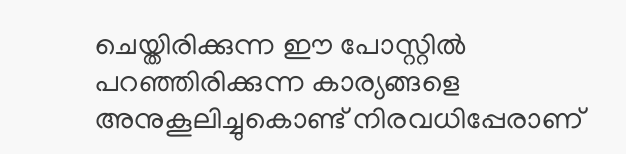ചെയ്തിരിക്കുന്ന ഈ പോസ്റ്റിൽ പറഞ്ഞിരിക്കുന്ന കാര്യങ്ങളെ അനുകൂലിച്ചുകൊണ്ട് നിരവധിപ്പേരാണ്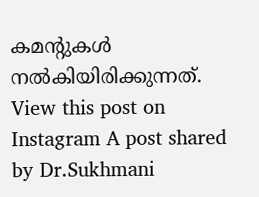കമന്റുകൾ നൽകിയിരിക്കുന്നത്. View this post on Instagram A post shared by Dr.Sukhmani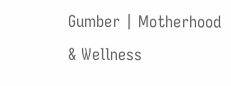Gumber | Motherhood & Wellness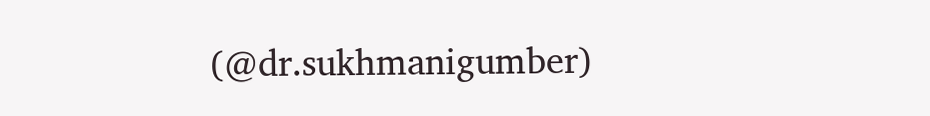(@dr.sukhmanigumber)